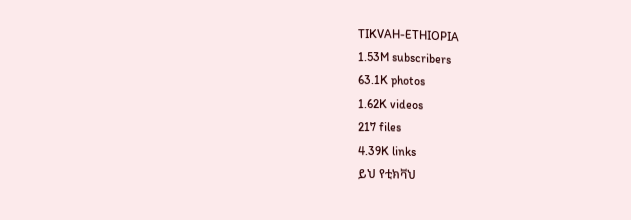TIKVAH-ETHIOPIA
1.53M subscribers
63.1K photos
1.62K videos
217 files
4.39K links
ይህ የቲክቫህ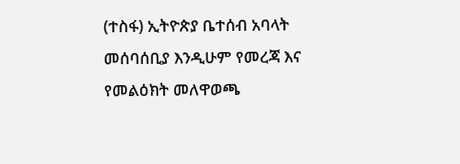(ተስፋ) ኢትዮጵያ ቤተሰብ አባላት መሰባሰቢያ እንዲሁም የመረጃ እና የመልዕክት መለዋወጫ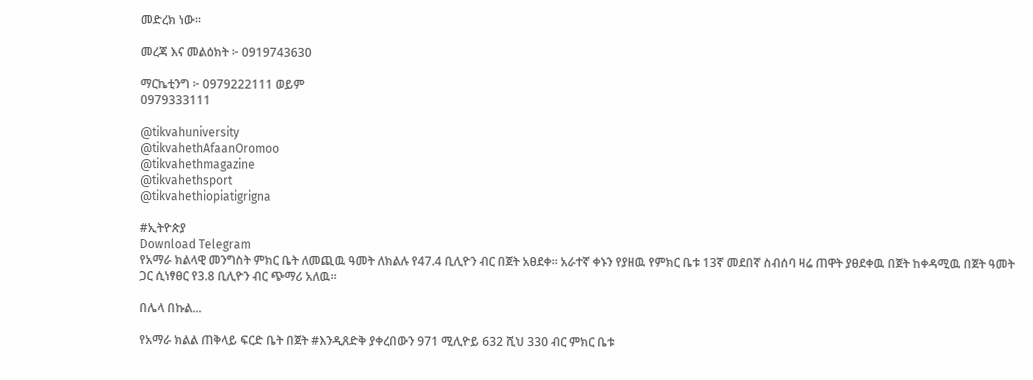መድረክ ነው።

መረጃ እና መልዕክት ፦ 0919743630

ማርኬቲንግ ፦ 0979222111 ወይም
0979333111

@tikvahuniversity
@tikvahethAfaanOromoo
@tikvahethmagazine
@tikvahethsport
@tikvahethiopiatigrigna

#ኢትዮጵያ
Download Telegram
የአማራ ክልላዊ መንግስት ምክር ቤት ለመጪዉ ዓመት ለክልሉ የ47.4 ቢሊዮን ብር በጀት አፀደቀ። አራተኛ ቀኑን የያዘዉ የምክር ቤቱ 13ኛ መደበኛ ስብሰባ ዛሬ ጠዋት ያፀደቀዉ በጀት ከቀዳሚዉ በጀት ዓመት ጋር ሲነፃፀር የ3.8 ቢሊዮን ብር ጭማሪ አለዉ።

በሌላ በኩል...

የአማራ ክልል ጠቅላይ ፍርድ ቤት በጀት #እንዲጸድቅ ያቀረበውን 971 ሚሊዮይ 632 ሺህ 330 ብር ምክር ቤቱ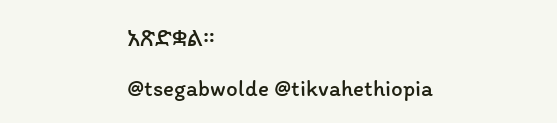አጽድቋል።

@tsegabwolde @tikvahethiopia